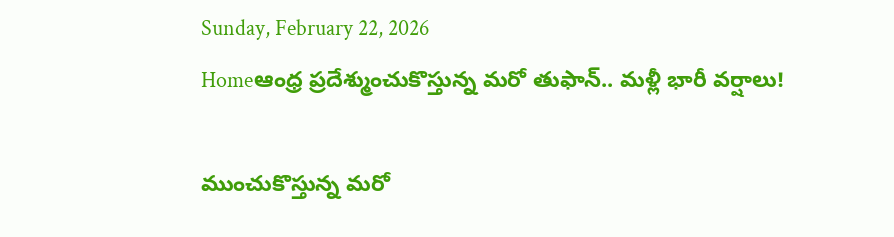Sunday, February 22, 2026
Homeఆంధ్ర ప్రదేశ్ముంచుకొస్తున్న మరో తుఫాన్.. మళ్లీ భారీ వర్షాలు!

ముంచుకొస్తున్న మరో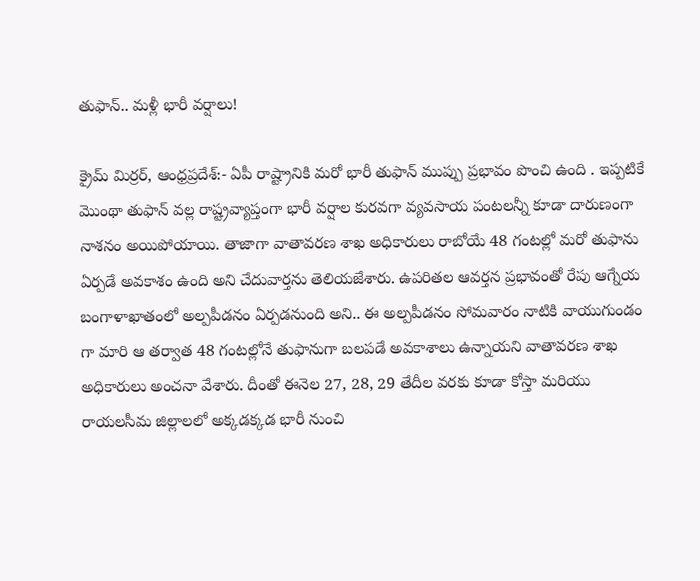తుఫాన్.. మళ్లీ భారీ వర్షాలు!

క్రైమ్ మిర్రర్, ఆంధ్రప్రదేశ్:- ఏపీ రాష్ట్రానికి మరో భారీ తుఫాన్ ముప్పు ప్రభావం పొంచి ఉంది . ఇప్పటికే మొంథా తుఫాన్ వల్ల రాష్ట్రవ్యాప్తంగా భారీ వర్షాల కురవగా వ్యవసాయ పంటలన్నీ కూడా దారుణంగా నాశనం అయిపోయాయి. తాజాగా వాతావరణ శాఖ అధికారులు రాబోయే 48 గంటల్లో మరో తుఫాను ఏర్పడే అవకాశం ఉంది అని చేదువార్తను తెలియజేశారు. ఉపరితల ఆవర్తన ప్రభావంతో రేపు ఆగ్నేయ బంగాళాఖాతంలో అల్పపీడనం ఏర్పడనుంది అని.. ఈ అల్పపీడనం సోమవారం నాటికి వాయుగుండం గా మారి ఆ తర్వాత 48 గంటల్లోనే తుఫానుగా బలపడే అవకాశాలు ఉన్నాయని వాతావరణ శాఖ అధికారులు అంచనా వేశారు. దీంతో ఈనెల 27, 28, 29 తేదీల వరకు కూడా కోస్తా మరియు రాయలసీమ జిల్లాలలో అక్కడక్కడ భారీ నుంచి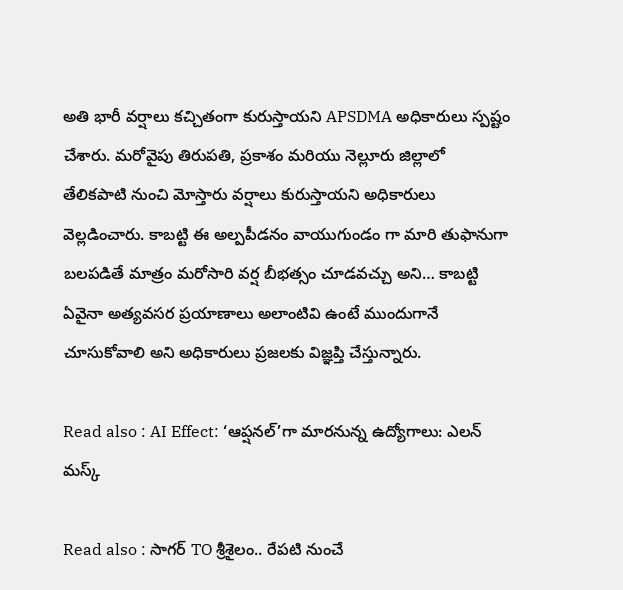అతి భారీ వర్షాలు కచ్చితంగా కురుస్తాయని APSDMA అధికారులు స్పష్టం చేశారు. మరోవైపు తిరుపతి, ప్రకాశం మరియు నెల్లూరు జిల్లాలో తేలికపాటి నుంచి మోస్తారు వర్షాలు కురుస్తాయని అధికారులు వెల్లడించారు. కాబట్టి ఈ అల్పపీడనం వాయుగుండం గా మారి తుఫానుగా బలపడితే మాత్రం మరోసారి వర్ష బీభత్సం చూడవచ్చు అని… కాబట్టి ఏవైనా అత్యవసర ప్రయాణాలు అలాంటివి ఉంటే ముందుగానే చూసుకోవాలి అని అధికారులు ప్రజలకు విజ్ఞప్తి చేస్తున్నారు.

Read also : AI Effect: ‘ఆప్షనల్‌’గా మారనున్న ఉద్యోగాలు: ఎలన్ మస్క్

Read also : సాగర్ TO శ్రీశైలం.. రేపటి నుంచే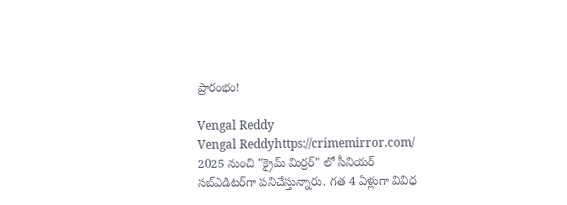ప్రారంభం!

Vengal Reddy
Vengal Reddyhttps://crimemirror.com/
2025 నుంచి "క్రైమ్ మిర్రర్" లో సీనియర్ సబ్‌ఎడిటర్‌గా పనిచేస్తున్నారు. గత 4 ఏళ్లుగా వివిధ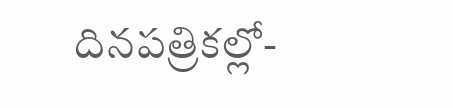దినపత్రికల్లో-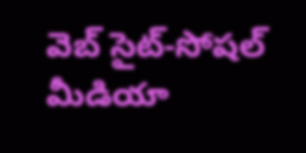వెబ్ సైట్-సోషల్ మీడియా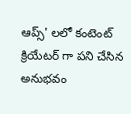ఆప్స్' లలో కంటెంట్ క్రియేటర్ గా పని చేసిన అనుభవం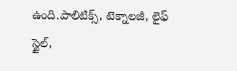ఉంది.పాలిటిక్స్‌, టెక్నాలజీ, లైఫ్‌ స్టైల్‌,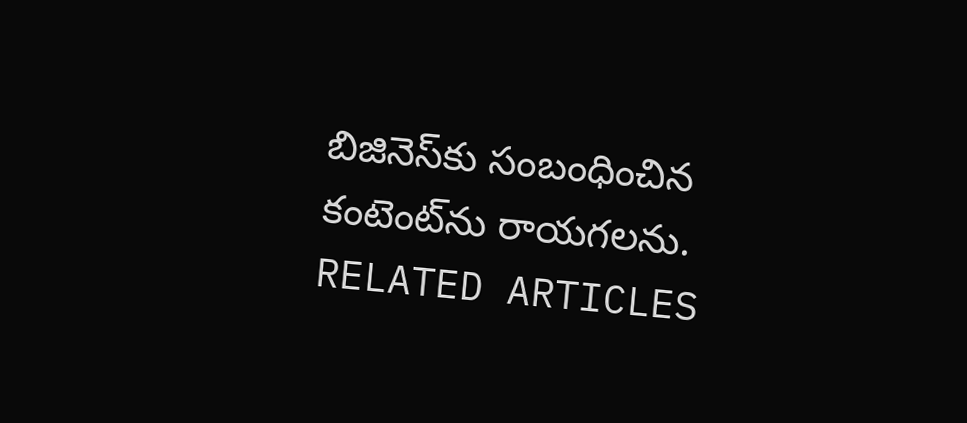బిజినెస్‌కు సంబంధించిన కంటెంట్‌ను రాయగలను.
RELATED ARTICLES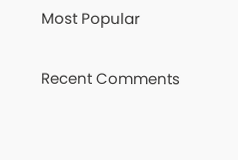Most Popular

Recent Comments